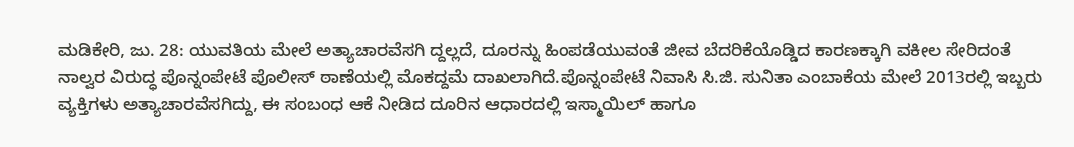ಮಡಿಕೇರಿ, ಜು. 28: ಯುವತಿಯ ಮೇಲೆ ಅತ್ಯಾಚಾರವೆಸಗಿ ದ್ದಲ್ಲದೆ, ದೂರನ್ನು ಹಿಂಪಡೆಯುವಂತೆ ಜೀವ ಬೆದರಿಕೆಯೊಡ್ಡಿದ ಕಾರಣಕ್ಕಾಗಿ ವಕೀಲ ಸೇರಿದಂತೆ ನಾಲ್ವರ ವಿರುದ್ಧ ಪೊನ್ನಂಪೇಟೆ ಪೊಲೀಸ್ ಠಾಣೆಯಲ್ಲಿ ಮೊಕದ್ದಮೆ ದಾಖಲಾಗಿದೆ.ಪೊನ್ನಂಪೇಟೆ ನಿವಾಸಿ ಸಿ.ಜಿ. ಸುನಿತಾ ಎಂಬಾಕೆಯ ಮೇಲೆ 2013ರಲ್ಲಿ ಇಬ್ಬರು ವ್ಯಕ್ತಿಗಳು ಅತ್ಯಾಚಾರವೆಸಗಿದ್ದು, ಈ ಸಂಬಂಧ ಆಕೆ ನೀಡಿದ ದೂರಿನ ಆಧಾರದಲ್ಲಿ ಇಸ್ಮಾಯಿಲ್ ಹಾಗೂ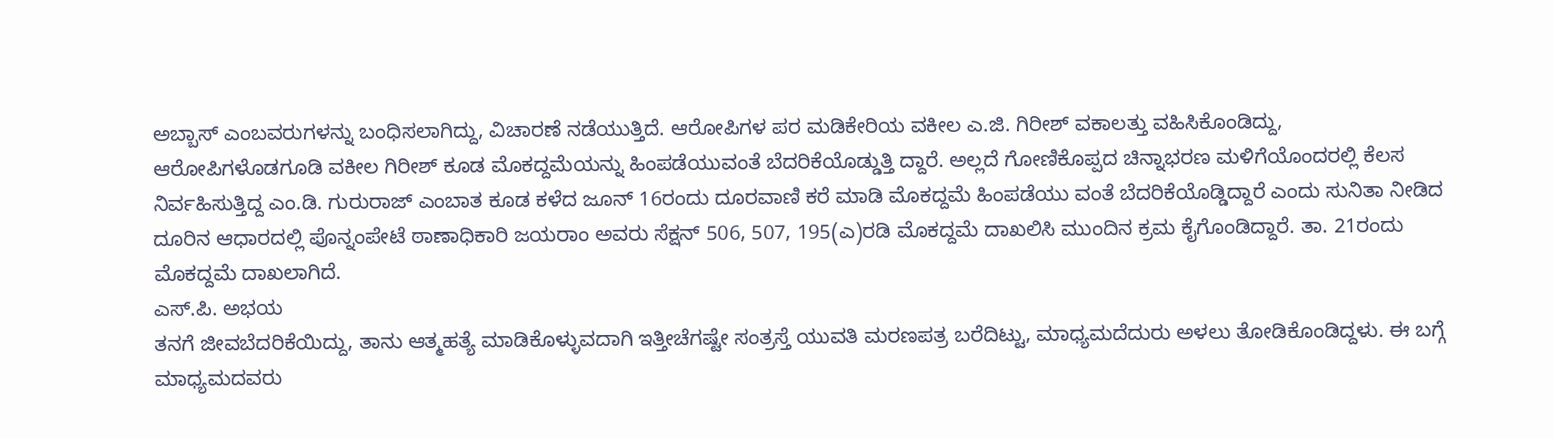ಅಬ್ಬಾಸ್ ಎಂಬವರುಗಳನ್ನು ಬಂಧಿಸಲಾಗಿದ್ದು, ವಿಚಾರಣೆ ನಡೆಯುತ್ತಿದೆ. ಆರೋಪಿಗಳ ಪರ ಮಡಿಕೇರಿಯ ವಕೀಲ ಎ.ಜಿ. ಗಿರೀಶ್ ವಕಾಲತ್ತು ವಹಿಸಿಕೊಂಡಿದ್ದು, ಆರೋಪಿಗಳೊಡಗೂಡಿ ವಕೀಲ ಗಿರೀಶ್ ಕೂಡ ಮೊಕದ್ದಮೆಯನ್ನು ಹಿಂಪಡೆಯುವಂತೆ ಬೆದರಿಕೆಯೊಡ್ಡುತ್ತಿ ದ್ದಾರೆ. ಅಲ್ಲದೆ ಗೋಣಿಕೊಪ್ಪದ ಚಿನ್ನಾಭರಣ ಮಳಿಗೆಯೊಂದರಲ್ಲಿ ಕೆಲಸ ನಿರ್ವಹಿಸುತ್ತಿದ್ದ ಎಂ.ಡಿ. ಗುರುರಾಜ್ ಎಂಬಾತ ಕೂಡ ಕಳೆದ ಜೂನ್ 16ರಂದು ದೂರವಾಣಿ ಕರೆ ಮಾಡಿ ಮೊಕದ್ದಮೆ ಹಿಂಪಡೆಯು ವಂತೆ ಬೆದರಿಕೆಯೊಡ್ಡಿದ್ದಾರೆ ಎಂದು ಸುನಿತಾ ನೀಡಿದ ದೂರಿನ ಆಧಾರದಲ್ಲಿ ಪೊನ್ನಂಪೇಟೆ ಠಾಣಾಧಿಕಾರಿ ಜಯರಾಂ ಅವರು ಸೆಕ್ಷನ್ 506, 507, 195(ಎ)ರಡಿ ಮೊಕದ್ದಮೆ ದಾಖಲಿಸಿ ಮುಂದಿನ ಕ್ರಮ ಕೈಗೊಂಡಿದ್ದಾರೆ. ತಾ. 21ರಂದು ಮೊಕದ್ದಮೆ ದಾಖಲಾಗಿದೆ.
ಎಸ್.ಪಿ. ಅಭಯ
ತನಗೆ ಜೀವಬೆದರಿಕೆಯಿದ್ದು, ತಾನು ಆತ್ಮಹತ್ಯೆ ಮಾಡಿಕೊಳ್ಳುವದಾಗಿ ಇತ್ತೀಚೆಗಷ್ಟೇ ಸಂತ್ರಸ್ತೆ ಯುವತಿ ಮರಣಪತ್ರ ಬರೆದಿಟ್ಟು, ಮಾಧ್ಯಮದೆದುರು ಅಳಲು ತೋಡಿಕೊಂಡಿದ್ದಳು. ಈ ಬಗ್ಗೆ ಮಾಧ್ಯಮದವರು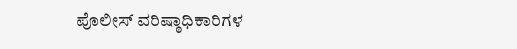ಪೊಲೀಸ್ ವರಿಷ್ಠಾಧಿಕಾರಿಗಳ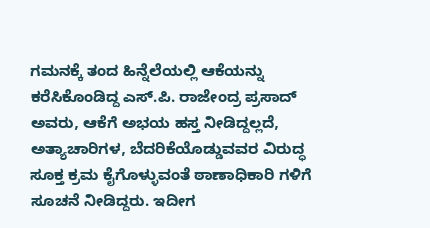ಗಮನಕ್ಕೆ ತಂದ ಹಿನ್ನೆಲೆಯಲ್ಲಿ ಆಕೆಯನ್ನು ಕರೆಸಿಕೊಂಡಿದ್ದ ಎಸ್.ಪಿ. ರಾಜೇಂದ್ರ ಪ್ರಸಾದ್ ಅವರು, ಆಕೆಗೆ ಅಭಯ ಹಸ್ತ ನೀಡಿದ್ದಲ್ಲದೆ, ಅತ್ಯಾಚಾರಿಗಳ, ಬೆದರಿಕೆಯೊಡ್ಡುವವರ ವಿರುದ್ಧ ಸೂಕ್ತ ಕ್ರಮ ಕೈಗೊಳ್ಳುವಂತೆ ಠಾಣಾಧಿಕಾರಿ ಗಳಿಗೆ ಸೂಚನೆ ನೀಡಿದ್ದರು. ಇದೀಗ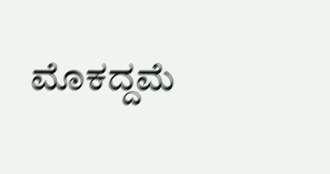ಮೊಕದ್ದಮೆ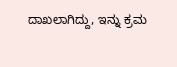ದಾಖಲಾಗಿದ್ದು, ಇನ್ನು ಕ್ರಮ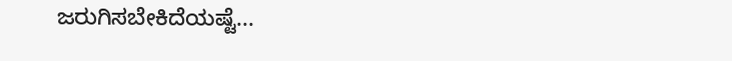ಜರುಗಿಸಬೇಕಿದೆಯಷ್ಟೆ...